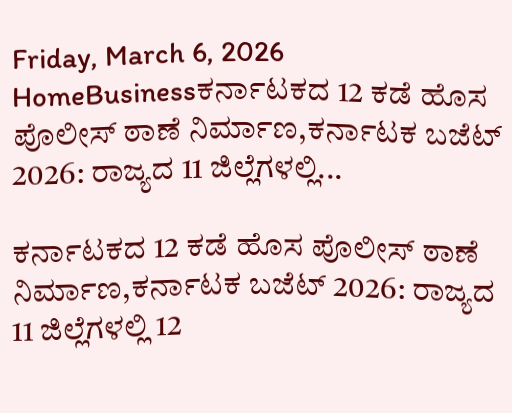Friday, March 6, 2026
HomeBusinessಕರ್ನಾಟಕದ 12 ಕಡೆ ಹೊಸ ಪೊಲೀಸ್‌ ಠಾಣೆ ನಿರ್ಮಾಣ,ಕರ್ನಾಟಕ ಬಜೆಟ್ 2026: ರಾಜ್ಯದ 11 ಜಿಲ್ಲೆಗಳಲ್ಲಿ...

ಕರ್ನಾಟಕದ 12 ಕಡೆ ಹೊಸ ಪೊಲೀಸ್‌ ಠಾಣೆ ನಿರ್ಮಾಣ,ಕರ್ನಾಟಕ ಬಜೆಟ್ 2026: ರಾಜ್ಯದ 11 ಜಿಲ್ಲೆಗಳಲ್ಲಿ 12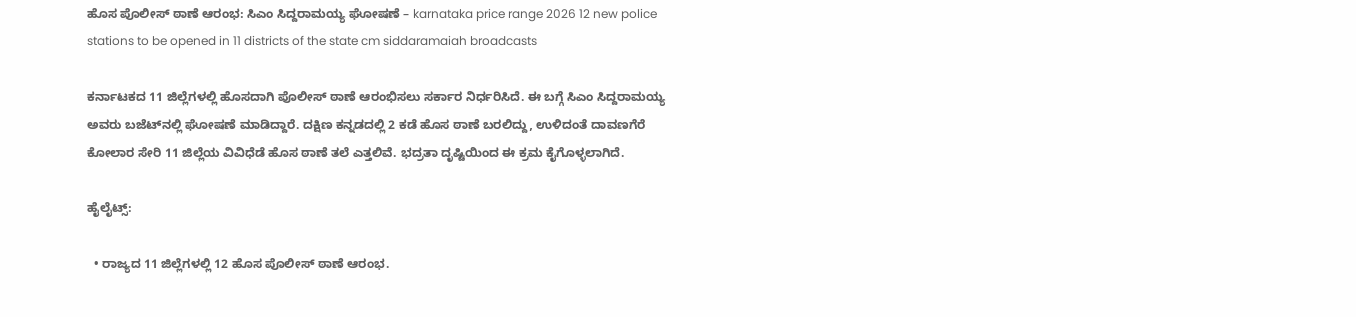ಹೊಸ ಪೊಲೀಸ್‌ ಠಾಣೆ ಆರಂಭ: ಸಿಎಂ ಸಿದ್ದರಾಮಯ್ಯ ಘೋಷಣೆ – karnataka price range 2026 12 new police stations to be opened in 11 districts of the state cm siddaramaiah broadcasts

ಕರ್ನಾಟಕದ 11 ಜಿಲ್ಲೆಗಳಲ್ಲಿ ಹೊಸದಾಗಿ ಪೊಲೀಸ್‌ ಠಾಣೆ ಆರಂಭಿಸಲು ಸರ್ಕಾರ ನಿರ್ಧರಿಸಿದೆ. ಈ ಬಗ್ಗೆ ಸಿಎಂ ಸಿದ್ದರಾಮಯ್ಯ ಅವರು ಬಜೆಟ್‌ನಲ್ಲಿ ಘೋಷಣೆ ಮಾಡಿದ್ದಾರೆ. ದಕ್ಷಿಣ ಕನ್ನಡದಲ್ಲಿ 2 ಕಡೆ ಹೊಸ ಠಾಣೆ ಬರಲಿದ್ದು, ಉಳಿದಂತೆ ದಾವಣಗೆರೆ ಕೋಲಾರ ಸೇರಿ 11 ಜಿಲ್ಲೆಯ ವಿವಿಧೆಡೆ ಹೊಸ ಠಾಣೆ ತಲೆ ಎತ್ತಲಿವೆ. ಭದ್ರತಾ ದೃಷ್ಟಿಯಿಂದ ಈ ಕ್ರಮ ಕೈಗೊಳ್ಳಲಾಗಿದೆ.

ಹೈಲೈಟ್ಸ್‌:

  • ರಾಜ್ಯದ 11 ಜಿಲ್ಲೆಗಳಲ್ಲಿ 12 ಹೊಸ ಪೊಲೀಸ್‌ ಠಾಣೆ ಆರಂಭ.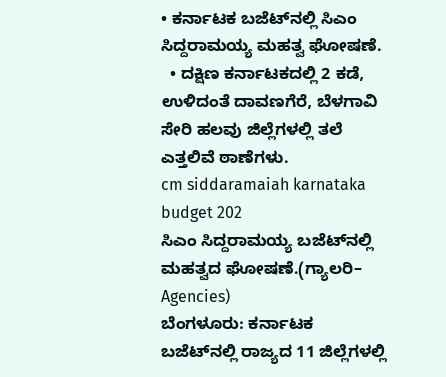• ಕರ್ನಾಟಕ ಬಜೆಟ್‌ನಲ್ಲಿ ಸಿಎಂ ಸಿದ್ದರಾಮಯ್ಯ ಮಹತ್ವ ಘೋಷಣೆ.
  • ದಕ್ಷಿಣ ಕರ್ನಾಟಕದಲ್ಲಿ 2 ಕಡೆ, ಉಳಿದಂತೆ ದಾವಣಗೆರೆ, ಬೆಳಗಾವಿ ಸೇರಿ ಹಲವು ಜಿಲ್ಲೆಗಳಲ್ಲಿ ತಲೆ ಎತ್ತಲಿವೆ ಠಾಣೆಗಳು.
cm siddaramaiah karnataka budget 202
ಸಿಎಂ ಸಿದ್ದರಾಮಯ್ಯ ಬಜೆಟ್‌ನಲ್ಲಿ ಮಹತ್ವದ ಘೋಷಣೆ.(ಗ್ಯಾಲರಿ– Agencies)
ಬೆಂಗಳೂರು: ಕರ್ನಾಟಕ ಬಜೆಟ್‌ನಲ್ಲಿ ರಾಜ್ಯದ 11 ಜಿಲ್ಲೆಗಳಲ್ಲಿ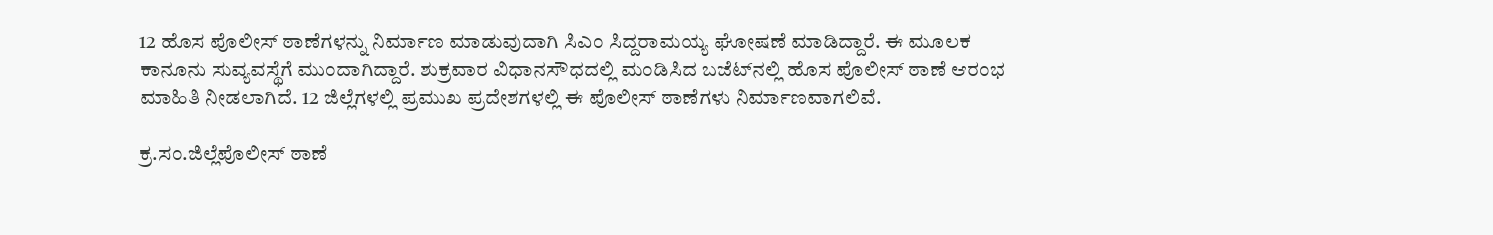12 ಹೊಸ ಪೊಲೀಸ್‌ ಠಾಣೆಗಳನ್ನು ನಿರ್ಮಾಣ ಮಾಡುವುದಾಗಿ ಸಿಎಂ ಸಿದ್ದರಾಮಯ್ಯ ಘೋಷಣೆ ಮಾಡಿದ್ದಾರೆ. ಈ ಮೂಲಕ ಕಾನೂನು ಸುವ್ಯವಸ್ಥೆಗೆ ಮುಂದಾಗಿದ್ದಾರೆ. ಶುಕ್ರವಾರ ವಿಧಾನಸೌಧದಲ್ಲಿ ಮಂಡಿಸಿದ ಬಜೆಟ್‌ನಲ್ಲಿ ಹೊಸ ಪೊಲೀಸ್‌ ಠಾಣೆ ಆರಂಭ ಮಾಹಿತಿ ನೀಡಲಾಗಿದೆ. 12 ಜಿಲ್ಲೆಗಳಲ್ಲಿ ಪ್ರಮುಖ ಪ್ರದೇಶಗಳಲ್ಲಿ ಈ ಪೊಲೀಸ್‌ ಠಾಣೆಗಳು ನಿರ್ಮಾಣವಾಗಲಿವೆ.

ಕ್ರ.ಸಂ.ಜಿಲ್ಲೆಪೊಲೀಸ್ ಠಾಣೆ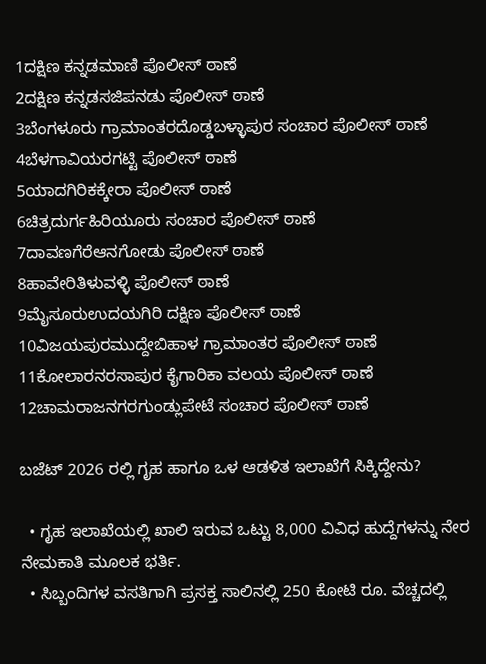1ದಕ್ಷಿಣ ಕನ್ನಡಮಾಣಿ ಪೊಲೀಸ್ ಠಾಣೆ
2ದಕ್ಷಿಣ ಕನ್ನಡಸಜಿಪನಡು ಪೊಲೀಸ್ ಠಾಣೆ
3ಬೆಂಗಳೂರು ಗ್ರಾಮಾಂತರದೊಡ್ಡಬಳ್ಳಾಪುರ ಸಂಚಾರ ಪೊಲೀಸ್ ಠಾಣೆ
4ಬೆಳಗಾವಿಯರಗಟ್ಟಿ ಪೊಲೀಸ್ ಠಾಣೆ
5ಯಾದಗಿರಿಕಕ್ಕೇರಾ ಪೊಲೀಸ್ ಠಾಣೆ
6ಚಿತ್ರದುರ್ಗಹಿರಿಯೂರು ಸಂಚಾರ ಪೊಲೀಸ್ ಠಾಣೆ
7ದಾವಣಗೆರೆಆನಗೋಡು ಪೊಲೀಸ್ ಠಾಣೆ
8ಹಾವೇರಿತಿಳುವಳ್ಳಿ ಪೊಲೀಸ್ ಠಾಣೆ
9ಮೈಸೂರುಉದಯಗಿರಿ ದಕ್ಷಿಣ ಪೊಲೀಸ್ ಠಾಣೆ
10ವಿಜಯಪುರಮುದ್ದೇಬಿಹಾಳ ಗ್ರಾಮಾಂತರ ಪೊಲೀಸ್ ಠಾಣೆ
11ಕೋಲಾರನರಸಾಪುರ ಕೈಗಾರಿಕಾ ವಲಯ ಪೊಲೀಸ್ ಠಾಣೆ
12ಚಾಮರಾಜನಗರಗುಂಡ್ಲುಪೇಟೆ ಸಂಚಾರ ಪೊಲೀಸ್ ಠಾಣೆ

ಬಜೆಟ್‌ 2026 ರಲ್ಲಿ ಗೃಹ ಹಾಗೂ ಒಳ ಆಡಳಿತ ಇಲಾಖೆಗೆ ಸಿಕ್ಕಿದ್ದೇನು?

  • ಗೃಹ ಇಲಾಖೆಯಲ್ಲಿ ಖಾಲಿ ಇರುವ ಒಟ್ಟು 8,000 ವಿವಿಧ ಹುದ್ದೆಗಳನ್ನು ನೇರ ನೇಮಕಾತಿ ಮೂಲಕ ಭರ್ತಿ.
  • ಸಿಬ್ಬಂದಿಗಳ ವಸತಿಗಾಗಿ ಪ್ರಸಕ್ತ ಸಾಲಿನಲ್ಲಿ 250 ಕೋಟಿ ರೂ. ವೆಚ್ಚದಲ್ಲಿ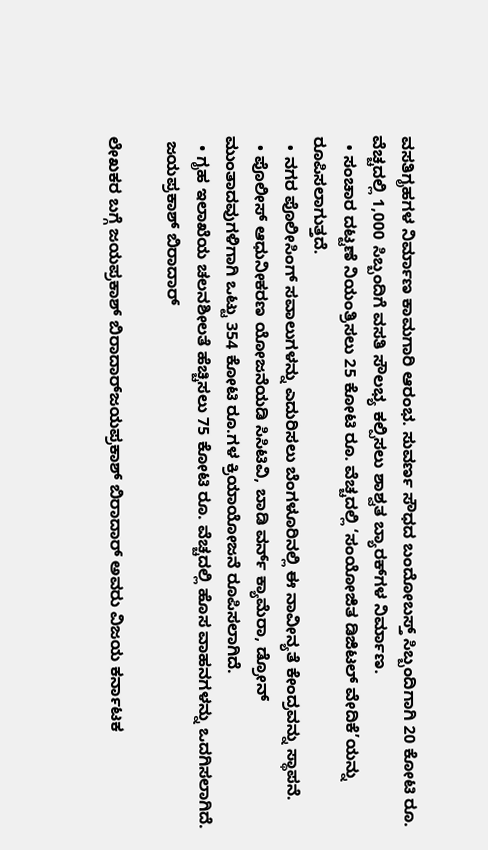ವಸತಿಗೃಹಗಳ ನಿರ್ಮಾಣ ಕಾಮಗಾರಿ ಆರಂಭ. ಸುವರ್ಣ ಸೌಧದ ಬಂದೋಬಸ್ತ್ ಸಿಬ್ಬಂದಿಗಾಗಿ 20 ಕೋಟಿ ರೂ. ವೆಚ್ಚದಲ್ಲಿ 1,000 ಸಿಬ್ಬಂದಿಗೆ ವಸತಿ ಸೌಲಭ್ಯ ಕಲ್ಪಿಸಲು ಶಾಶ್ವತ ಬ್ಯಾರಕ್‌ಗಳ ನಿರ್ಮಾಣ.
  • ಸಂಚಾರ ದಟ್ಟಣೆ ನಿಯಂತ್ರಿಸಲು 25 ಕೋಟಿ ರೂ. ವೆಚ್ಚದಲ್ಲಿ ‘ಸಂಯೋಜಿತ ಡಿಜಿಟಲ್ ವೇದಿಕೆ’ಯನ್ನು ರೂಪಿಸಲಾಗುತ್ತದೆ.
  • ನಗರ ಪೊಲೀಸಿಂಗ್ ಸವಾಲುಗಳನ್ನು ಎದುರಿಸಲು ಬೆಂಗಳೂರಿನಲ್ಲಿ ಈ ನಾವೀನ್ಯತೆ ಕೇಂದ್ರವನ್ನು ಸ್ಥಾಪನೆ.
  • ಪೊಲೀಸ್ ಆಧುನೀಕರಣ ಯೋಜನೆಯಡಿ ಸಿಸಿಟಿವಿ, ಬಾಡಿ ವರ್ನ್ ಕ್ಯಾಮೆರಾ, ಡ್ರೋನ್ ಮುಂತಾದವುಗಳಿಗಾಗಿ ಒಟ್ಟು 354 ಕೋಟಿ ರೂ.ಗಳ ಕ್ರಿಯಾಯೋಜನೆ ರೂಪಿಸಲಾಗಿದೆ.
  • ಗೃಹ ಇಲಾಖೆಯ ಚಲನಶೀಲತೆ ಹೆಚ್ಚಿಸಲು 75 ಕೋಟಿ ರೂ. ವೆಚ್ಚದಲ್ಲಿ ಹೊಸ ವಾಹನಗಳನ್ನು ಒದಗಿಸಲಾಗಿದೆ.
 ಜಯಪ್ರಕಾಶ್‌ ಬಿರಾದಾರ್‌

ಲೇಖಕರ ಬಗ್ಗೆ ಜಯಪ್ರಕಾಶ್‌ ಬಿರಾದಾರ್‌ಜಯಪ್ರಕಾಶ್‌ ಬಿರಾದಾರ್ ಅವರು ವಿಜಯ ಕರ್ನಾಟಕ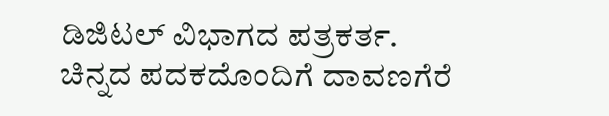ಡಿಜಿಟಲ್‌ ವಿಭಾಗದ ಪತ್ರಕರ್ತ. ಚಿನ್ನದ ಪದಕದೊಂದಿಗೆ ದಾವಣಗೆರೆ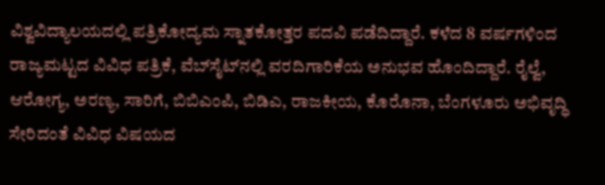ವಿಶ್ವವಿದ್ಯಾಲಯದಲ್ಲಿ ಪತ್ರಿಕೋದ್ಯಮ ಸ್ನಾತಕೋತ್ತರ ಪದವಿ ಪಡೆದಿದ್ದಾರೆ. ಕಳೆದ 8 ವರ್ಷಗಳಿಂದ ರಾಜ್ಯಮಟ್ಟದ ವಿವಿಧ ಪತ್ರಿಕೆ, ವೆಬ್‌ಸೈಟ್‌ನಲ್ಲಿ ವರದಿಗಾರಿಕೆಯ ಅನುಭವ ಹೊಂದಿದ್ದಾರೆ. ರೈಲ್ವೆ, ಆರೋಗ್ಯ, ಅರಣ್ಯ, ಸಾರಿಗೆ, ಬಿಬಿಎಂಪಿ, ಬಿಡಿಎ, ರಾಜಕೀಯ, ಕೊರೊನಾ, ಬೆಂಗಳೂರು ಅಭಿವೃದ್ಧಿ ಸೇರಿದಂತೆ ವಿವಿಧ ವಿಷಯದ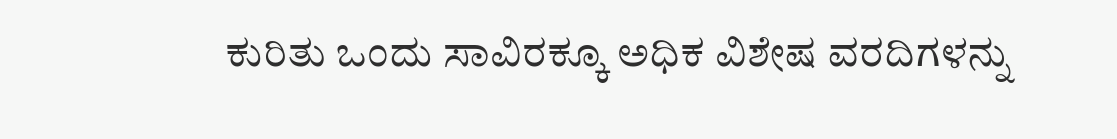ಕುರಿತು ಒಂದು ಸಾವಿರಕ್ಕೂ ಅಧಿಕ ವಿಶೇಷ ವರದಿಗಳನ್ನು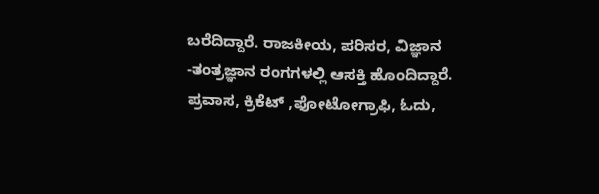ಬರೆದಿದ್ದಾರೆ. ರಾಜಕೀಯ, ಪರಿಸರ, ವಿಜ್ಞಾನ -ತಂತ್ರಜ್ಞಾನ ರಂಗಗಳಲ್ಲಿ ಆಸಕ್ತಿ ಹೊಂದಿದ್ದಾರೆ. ಪ್ರವಾಸ, ಕ್ರಿಕೆಟ್ ,ಫೋಟೋಗ್ರಾಫಿ, ಓದು,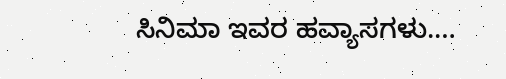ಸಿನಿಮಾ ಇವರ ಹವ್ಯಾಸಗಳು.…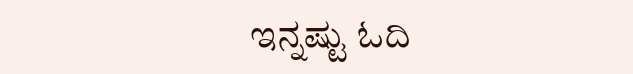ಇನ್ನಷ್ಟು ಓದಿ